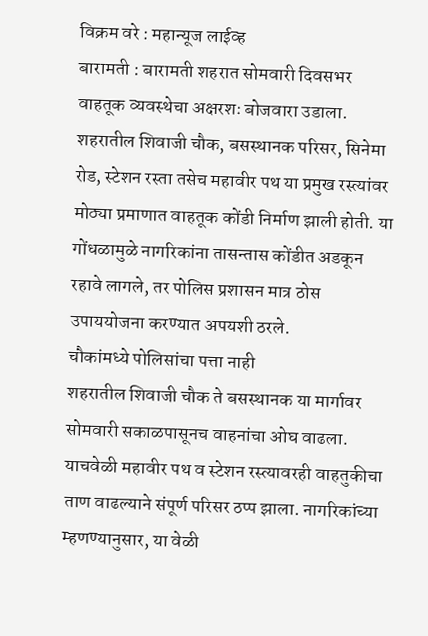विक्रम वरे : महान्यूज लाईव्ह
बारामती : बारामती शहरात सोमवारी दिवसभर वाहतूक व्यवस्थेचा अक्षरशः बोजवारा उडाला. शहरातील शिवाजी चौक, बसस्थानक परिसर, सिनेमा रोड, स्टेशन रस्ता तसेच महावीर पथ या प्रमुख रस्त्यांवर मोठ्या प्रमाणात वाहतूक कोंडी निर्माण झाली होती. या गोंधळामुळे नागरिकांना तासन्तास कोंडीत अडकून रहावे लागले, तर पोलिस प्रशासन मात्र ठोस उपाययोजना करण्यात अपयशी ठरले.
चौकांमध्ये पोलिसांचा पत्ता नाही
शहरातील शिवाजी चौक ते बसस्थानक या मार्गावर सोमवारी सकाळपासूनच वाहनांचा ओघ वाढला. याचवेळी महावीर पथ व स्टेशन रस्त्यावरही वाहतुकीचा ताण वाढल्याने संपूर्ण परिसर ठप्प झाला. नागरिकांच्या म्हणण्यानुसार, या वेळी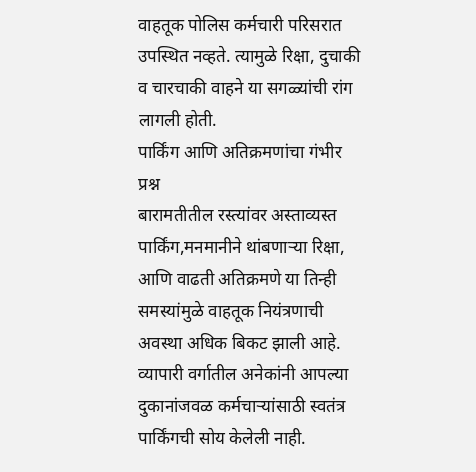वाहतूक पोलिस कर्मचारी परिसरात उपस्थित नव्हते. त्यामुळे रिक्षा, दुचाकी व चारचाकी वाहने या सगळ्यांची रांग लागली होती.
पार्किंग आणि अतिक्रमणांचा गंभीर प्रश्न
बारामतीतील रस्त्यांवर अस्ताव्यस्त पार्किंग,मनमानीने थांबणाऱ्या रिक्षा, आणि वाढती अतिक्रमणे या तिन्ही समस्यांमुळे वाहतूक नियंत्रणाची अवस्था अधिक बिकट झाली आहे. व्यापारी वर्गातील अनेकांनी आपल्या दुकानांजवळ कर्मचाऱ्यांसाठी स्वतंत्र पार्किंगची सोय केलेली नाही.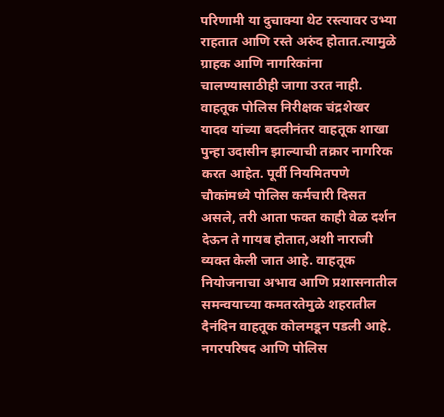परिणामी या दुचाक्या थेट रस्त्यावर उभ्या राहतात आणि रस्ते अरुंद होतात.त्यामुळे ग्राहक आणि नागरिकांना चालण्यासाठीही जागा उरत नाही.
वाहतूक पोलिस निरीक्षक चंद्रशेखर यादव यांच्या बदलीनंतर वाहतूक शाखा पुन्हा उदासीन झाल्याची तक्रार नागरिक करत आहेत. पूर्वी नियमितपणे चौकांमध्ये पोलिस कर्मचारी दिसत असले, तरी आता फक्त काही वेळ दर्शन देऊन ते गायब होतात,अशी नाराजी व्यक्त केली जात आहे. वाहतूक नियोजनाचा अभाव आणि प्रशासनातील समन्वयाच्या कमतरतेमुळे शहरातील दैनंदिन वाहतूक कोलमडून पडली आहे. नगरपरिषद आणि पोलिस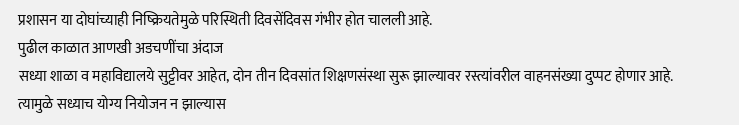प्रशासन या दोघांच्याही निष्क्रियतेमुळे परिस्थिती दिवसेंदिवस गंभीर होत चालली आहे.
पुढील काळात आणखी अडचणींचा अंदाज
सध्या शाळा व महाविद्यालये सुट्टीवर आहेत, दोन तीन दिवसांत शिक्षणसंस्था सुरू झाल्यावर रस्त्यांवरील वाहनसंख्या दुप्पट होणार आहे. त्यामुळे सध्याच योग्य नियोजन न झाल्यास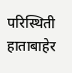परिस्थिती हाताबाहेर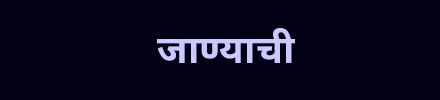जाण्याची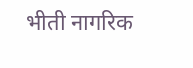भीती नागरिक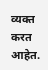व्यक्त करत आहेत.